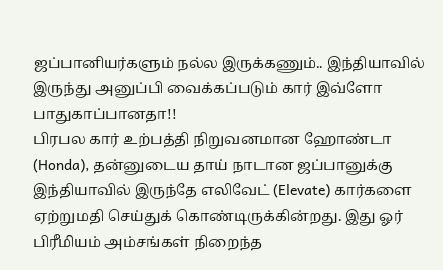ஜப்பானியர்களும் நல்ல இருக்கணும்.. இந்தியாவில் இருந்து அனுப்பி வைக்கப்படும் கார் இவ்ளோ பாதுகாப்பானதா!!
பிரபல கார் உற்பத்தி நிறுவனமான ஹோண்டா (Honda), தன்னுடைய தாய் நாடான ஜப்பானுக்கு இந்தியாவில் இருந்தே எலிவேட் (Elevate) கார்களை ஏற்றுமதி செய்துக் கொண்டிருக்கின்றது. இது ஓர் பிரீமியம் அம்சங்கள் நிறைந்த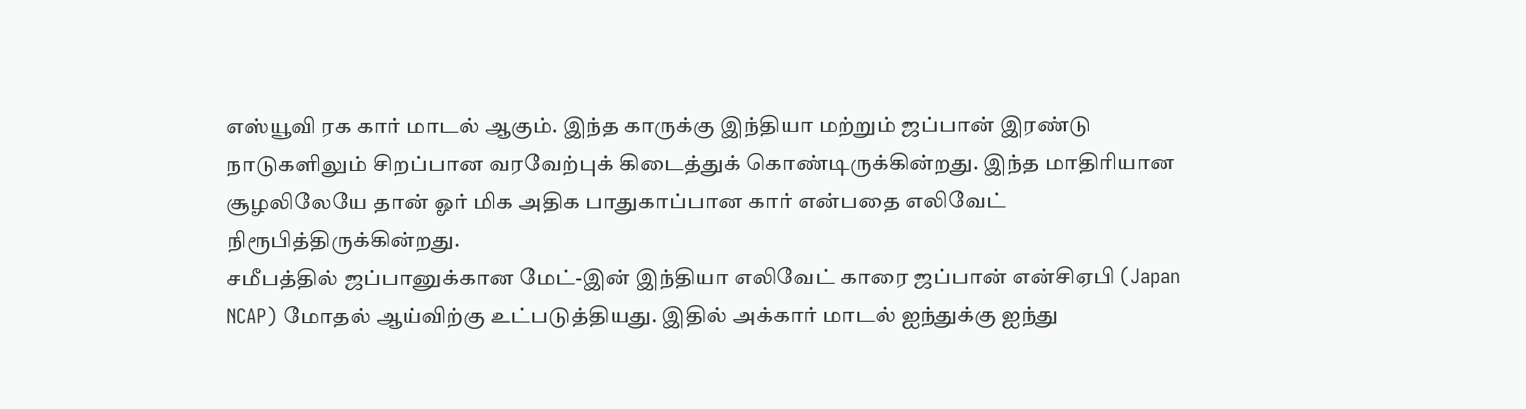எஸ்யூவி ரக கார் மாடல் ஆகும். இந்த காருக்கு இந்தியா மற்றும் ஜப்பான் இரண்டு நாடுகளிலும் சிறப்பான வரவேற்புக் கிடைத்துக் கொண்டிருக்கின்றது. இந்த மாதிரியான சூழலிலேயே தான் ஓர் மிக அதிக பாதுகாப்பான கார் என்பதை எலிவேட் நிரூபித்திருக்கின்றது.
சமீபத்தில் ஜப்பானுக்கான மேட்-இன் இந்தியா எலிவேட் காரை ஜப்பான் என்சிஏபி (Japan NCAP) மோதல் ஆய்விற்கு உட்படுத்தியது. இதில் அக்கார் மாடல் ஐந்துக்கு ஐந்து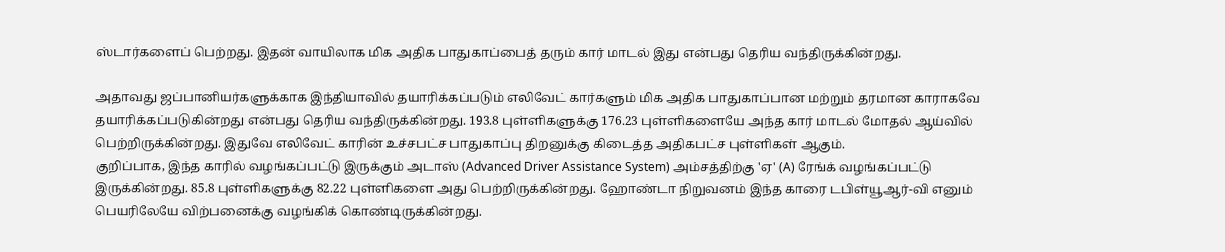ஸ்டார்களைப் பெற்றது. இதன் வாயிலாக மிக அதிக பாதுகாப்பைத் தரும் கார் மாடல் இது என்பது தெரிய வந்திருக்கின்றது.

அதாவது ஜப்பானியர்களுக்காக இந்தியாவில் தயாரிக்கப்படும் எலிவேட் கார்களும் மிக அதிக பாதுகாப்பான மற்றும் தரமான காராகவே தயாரிக்கப்படுகின்றது என்பது தெரிய வந்திருக்கின்றது. 193.8 புள்ளிகளுக்கு 176.23 புள்ளிகளையே அந்த கார் மாடல் மோதல் ஆய்வில் பெற்றிருக்கின்றது. இதுவே எலிவேட் காரின் உச்சபட்ச பாதுகாப்பு திறனுக்கு கிடைத்த அதிகபட்ச புள்ளிகள் ஆகும்.
குறிப்பாக, இந்த காரில் வழங்கப்பட்டு இருக்கும் அடாஸ் (Advanced Driver Assistance System) அம்சத்திற்கு 'ஏ' (A) ரேங்க் வழங்கப்பட்டு இருக்கின்றது. 85.8 புள்ளிகளுக்கு 82.22 புள்ளிகளை அது பெற்றிருக்கின்றது. ஹோண்டா நிறுவனம் இந்த காரை டபிள்யூஆர்-வி எனும் பெயரிலேயே விற்பனைக்கு வழங்கிக் கொண்டிருக்கின்றது.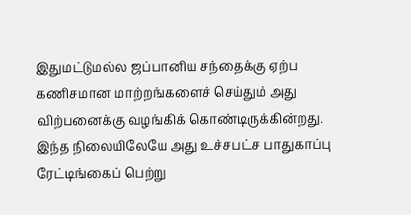இதுமட்டுமல்ல ஜப்பானிய சந்தைக்கு ஏற்ப கணிசமான மாற்றங்களைச் செய்தும் அது விற்பனைக்கு வழங்கிக் கொண்டிருக்கின்றது. இந்த நிலையிலேயே அது உச்சபட்ச பாதுகாப்பு ரேட்டிங்கைப் பெற்று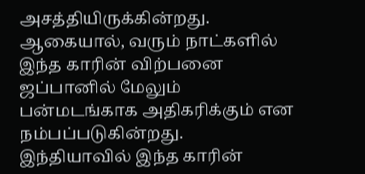அசத்தியிருக்கின்றது. ஆகையால், வரும் நாட்களில் இந்த காரின் விற்பனை ஜப்பானில் மேலும் பன்மடங்காக அதிகரிக்கும் என நம்பப்படுகின்றது.
இந்தியாவில் இந்த காரின்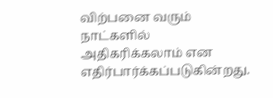விற்பனை வரும் நாட்களில் அதிகரிக்கலாம் என எதிர்பார்க்கப்படுகின்றது.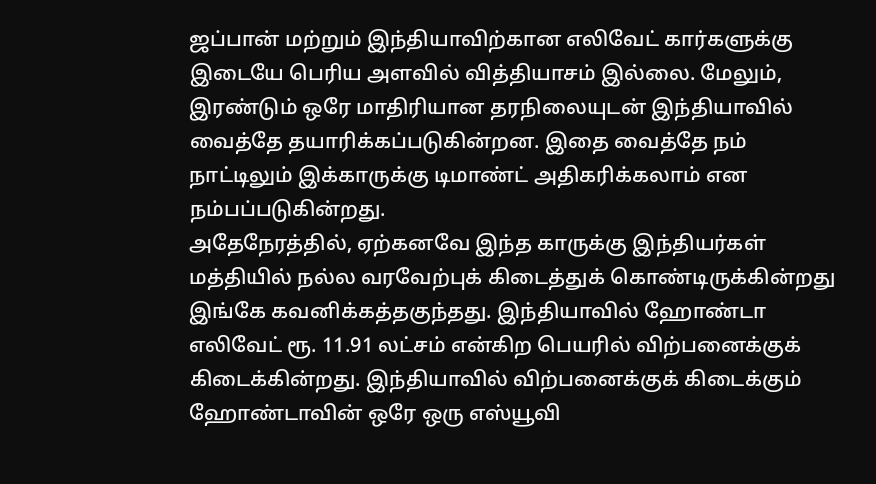ஜப்பான் மற்றும் இந்தியாவிற்கான எலிவேட் கார்களுக்கு இடையே பெரிய அளவில் வித்தியாசம் இல்லை. மேலும், இரண்டும் ஒரே மாதிரியான தரநிலையுடன் இந்தியாவில் வைத்தே தயாரிக்கப்படுகின்றன. இதை வைத்தே நம் நாட்டிலும் இக்காருக்கு டிமாண்ட் அதிகரிக்கலாம் என நம்பப்படுகின்றது.
அதேநேரத்தில், ஏற்கனவே இந்த காருக்கு இந்தியர்கள் மத்தியில் நல்ல வரவேற்புக் கிடைத்துக் கொண்டிருக்கின்றது இங்கே கவனிக்கத்தகுந்தது. இந்தியாவில் ஹோண்டா எலிவேட் ரூ. 11.91 லட்சம் என்கிற பெயரில் விற்பனைக்குக் கிடைக்கின்றது. இந்தியாவில் விற்பனைக்குக் கிடைக்கும் ஹோண்டாவின் ஒரே ஒரு எஸ்யூவி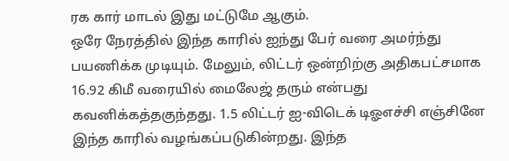ரக கார் மாடல் இது மட்டுமே ஆகும்.
ஒரே நேரத்தில் இந்த காரில் ஐந்து பேர் வரை அமர்ந்து பயணிக்க முடியும். மேலும், லிட்டர் ஒன்றிற்கு அதிகபட்சமாக 16.92 கிமீ வரையில் மைலேஜ் தரும் என்பது கவனிக்கத்தகுந்தது. 1.5 லிட்டர் ஐ-விடெக் டிஓஎச்சி எஞ்சினே இந்த காரில் வழங்கப்படுகின்றது. இந்த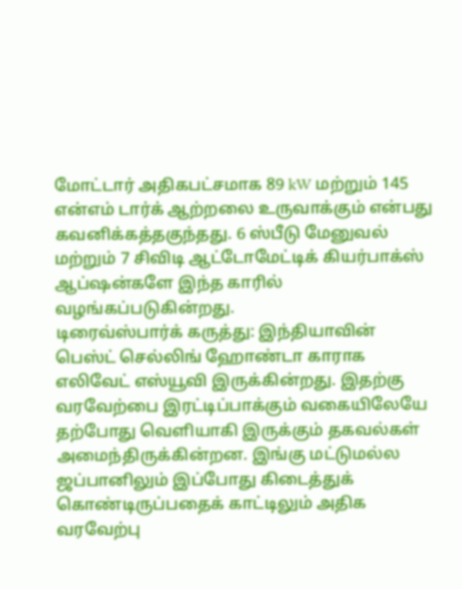மோட்டார் அதிகபட்சமாக 89 kW மற்றும் 145 என்எம் டார்க் ஆற்றலை உருவாக்கும் என்பது கவனிக்கத்தகுந்தது. 6 ஸ்பீடு மேனுவல் மற்றும் 7 சிவிடி ஆட்டோமேட்டிக் கியர்பாக்ஸ் ஆப்ஷன்களே இந்த காரில் வழங்கப்படுகின்றது.
டிரைவ்ஸ்பார்க் கருத்து: இந்தியாவின் பெஸ்ட் செல்லிங் ஹோண்டா காராக எலிவேட் எஸ்யூவி இருக்கின்றது. இதற்கு வரவேற்பை இரட்டிப்பாக்கும் வகையிலேயே தற்போது வெளியாகி இருக்கும் தகவல்கள் அமைந்திருக்கின்றன. இங்கு மட்டுமல்ல ஜப்பானிலும் இப்போது கிடைத்துக் கொண்டிருப்பதைக் காட்டிலும் அதிக வரவேற்பு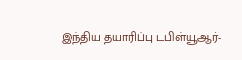இந்திய தயாரிப்பு டபிள்யூஆர்-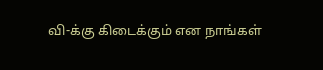வி-க்கு கிடைக்கும் என நாங்கள்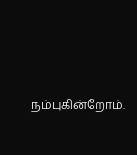நம்புகின்றோம்.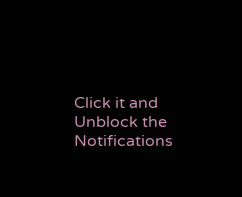Click it and Unblock the Notifications